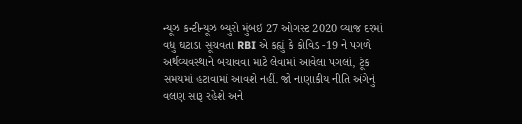ન્યૂઝ કન્ટીન્યૂઝ બ્યુરો મુંબઇ 27 ઓગસ્ટ 2020 વ્યાજ દરમાં વધુ ઘટાડા સૂચવતા RBI એ કહ્યું કે કોવિડ -19 ને પગળે અર્થવ્યવસ્થાને બચાવવા માટે લેવામાં આવેલા પગલાં, ટૂંક સમયમાં હટાવામાં આવશે નહીં. જો નાણાકીય નીતિ અંગેનું વલણ સારૂ રહેશે અને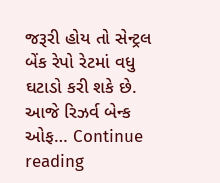જરૂરી હોય તો સેન્ટ્રલ બેંક રેપો રેટમાં વધુ ઘટાડો કરી શકે છે. આજે રિઝર્વ બેન્ક ઓફ… Continue reading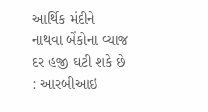આર્થિક મંદીને નાથવા બેંકોના વ્યાજ દર હજી ઘટી શકે છે : આરબીઆઇ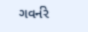ગવર્નરે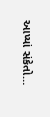આપ્યાં સંકેતો…